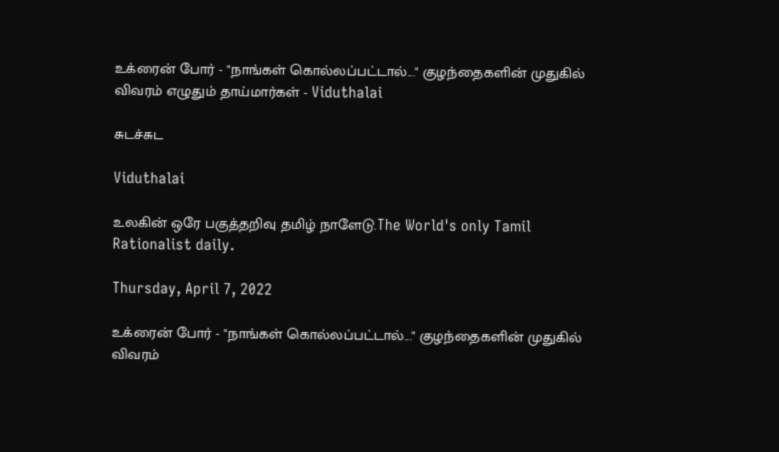உக்ரைன் போர் - "நாங்கள் கொல்லப்பட்டால்..." குழந்தைகளின் முதுகில் விவரம் எழுதும் தாய்மார்கள் - Viduthalai

சுடச்சுட

Viduthalai

உலகின் ஒரே பகுத்தறிவு தமிழ் நாளேடு.The World's only Tamil Rationalist daily.

Thursday, April 7, 2022

உக்ரைன் போர் - "நாங்கள் கொல்லப்பட்டால்..." குழந்தைகளின் முதுகில் விவரம்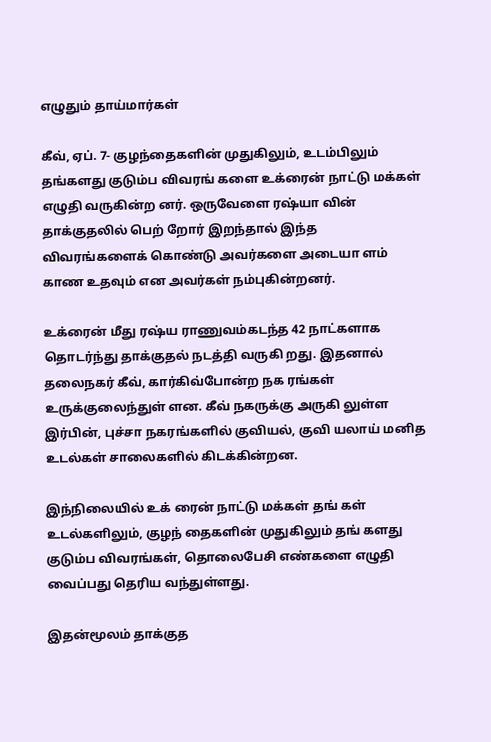எழுதும் தாய்மார்கள்

கீவ், ஏப். 7- குழந்தைகளின் முதுகிலும், உடம்பிலும் தங்களது குடும்ப விவரங் களை உக்ரைன் நாட்டு மக்கள் எழுதி வருகின்ற னர். ஒருவேளை ரஷ்யா வின் தாக்குதலில் பெற் றோர் இறந்தால் இந்த விவரங்களைக் கொண்டு அவர்களை அடையா ளம் காண உதவும் என அவர்கள் நம்புகின்றனர்.

உக்ரைன் மீது ரஷ்ய ராணுவம்கடந்த 42 நாட்களாக தொடர்ந்து தாக்குதல் நடத்தி வருகி றது. இதனால் தலைநகர் கீவ், கார்கிவ்போன்ற நக ரங்கள் உருக்குலைந்துள் ளன. கீவ் நகருக்கு அருகி லுள்ள இர்பின், புச்சா நகரங்களில் குவியல், குவி யலாய் மனித உடல்கள் சாலைகளில் கிடக்கின்றன.

இந்நிலையில் உக் ரைன் நாட்டு மக்கள் தங் கள் உடல்களிலும், குழந் தைகளின் முதுகிலும் தங் களது குடும்ப விவரங்கள், தொலைபேசி எண்களை எழுதி வைப்பது தெரிய வந்துள்ளது.

இதன்மூலம் தாக்குத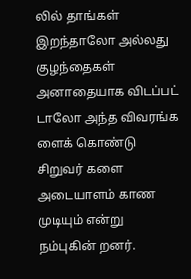லில் தாங்கள் இறந்தாலோ அல்லது குழந்தைகள் அனாதையாக விடப்பட் டாலோ அந்த விவரங்க ளைக் கொண்டு சிறுவர் களை அடையாளம் காண முடியும் என்று நம்புகின் றனர்.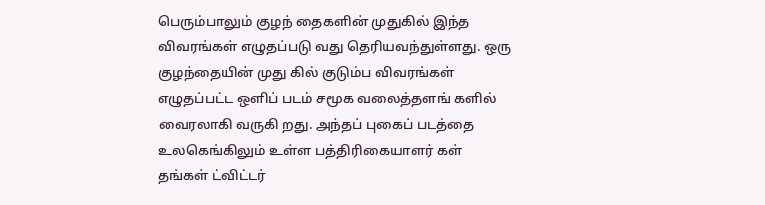பெரும்பாலும் குழந் தைகளின் முதுகில் இந்த விவரங்கள் எழுதப்படு வது தெரியவந்துள்ளது. ஒரு குழந்தையின் முது கில் குடும்ப விவரங்கள் எழுதப்பட்ட ஒளிப் படம் சமூக வலைத்தளங் களில் வைரலாகி வருகி றது. அந்தப் புகைப் படத்தை உலகெங்கிலும் உள்ள பத்திரிகையாளர் கள் தங்கள் ட்விட்டர்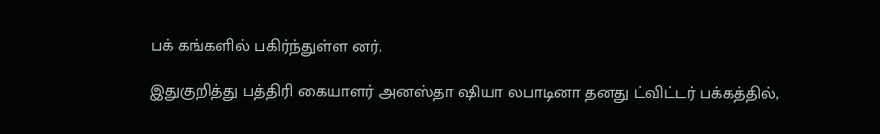பக் கங்களில் பகிர்ந்துள்ள னர்.

இதுகுறித்து பத்திரி கையாளர் அனஸ்தா ஷியா லபாடினா தனது ட்விட்டர் பக்கத்தில்,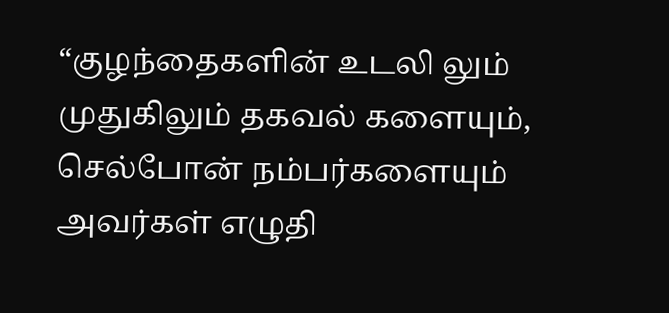“குழந்தைகளின் உடலி லும் முதுகிலும் தகவல் களையும், செல்போன் நம்பர்களையும் அவர்கள் எழுதி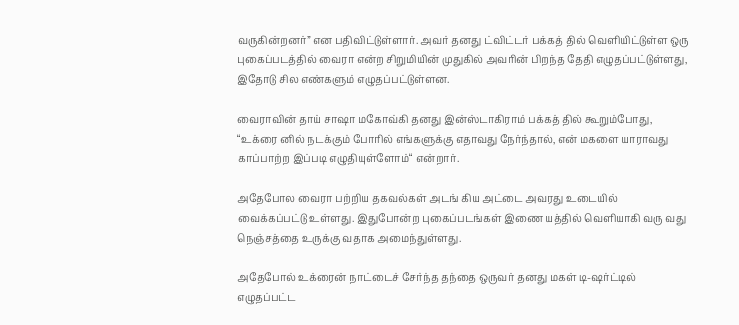வருகின்றனர்” என பதிவிட்டுள்ளார். அவர் தனது ட்விட்டர் பக்கத் தில் வெளியிட்டுள்ள ஒரு புகைப்படத்தில் வைரா என்ற சிறுமியின் முதுகில் அவரின் பிறந்த தேதி எழுதப்பட்டுள்ளது, இதோடு சில எண்களும் எழுதப்பட்டுள்ளன.

வைராவின் தாய் சாஷா மகோவ்கி தனது இன்ஸ்டாகிராம் பக்கத் தில் கூறும்போது, “உக்ரை னில் நடக்கும் போரில் எங்களுக்கு எதாவது நேர்ந்தால், என் மகளை யாராவது காப்பாற்ற இப்படி எழுதியுள்ளோம்“ என்றார்.

அதேபோல வைரா பற்றிய தகவல்கள் அடங் கிய அட்டை அவரது உடையில் வைக்கப்பட்டு உள்ளது. இதுபோன்ற புகைப்படங்கள் இணை யத்தில் வெளியாகி வரு வது நெஞ்சத்தை உருக்கு வதாக அமைந்துள்ளது.

அதேபோல் உக்ரைன் நாட்டைச் சேர்ந்த தந்தை ஒருவர் தனது மகள் டி-ஷர்ட்டில் எழுதப்பட்ட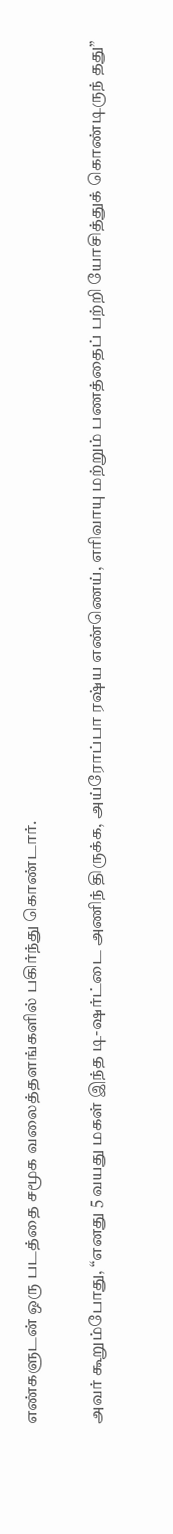எண்களுடன் ஒரு படத்தை சமூக வலைத்தளங்களில் பகிர்ந்து கொண்டார்.

அவர் கூறும்போது, “எனது 5 வயது மகள் இந்த டி-ஷர்ட்டை அணிந் திருக்க, அய்ரோப்பா ரஷ்ய எண்ணெய், எரிவாயு மற்றும் பணத்தைப் பற்றி யோசித்துக் கொண்டிருந் தது”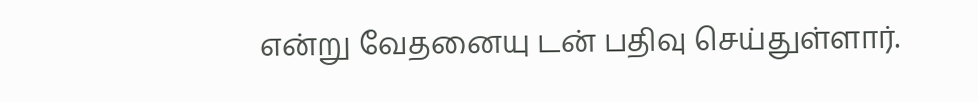என்று வேதனையு டன் பதிவு செய்துள்ளார்.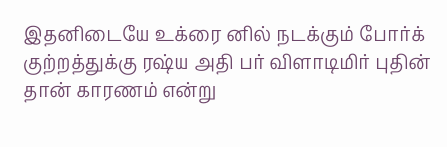இதனிடையே உக்ரை னில் நடக்கும் போர்க் குற்றத்துக்கு ரஷ்ய அதி பர் விளாடிமிர் புதின் தான் காரணம் என்று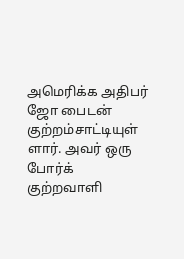அமெரிக்க அதிபர் ஜோ பைடன் குற்றம்சாட்டியுள் ளார். அவர் ஒரு போர்க் குற்றவாளி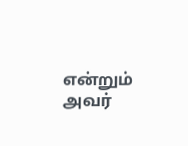என்றும் அவர்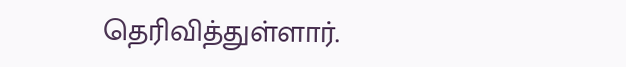தெரிவித்துள்ளார்.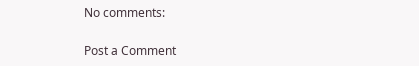No comments:

Post a Comment